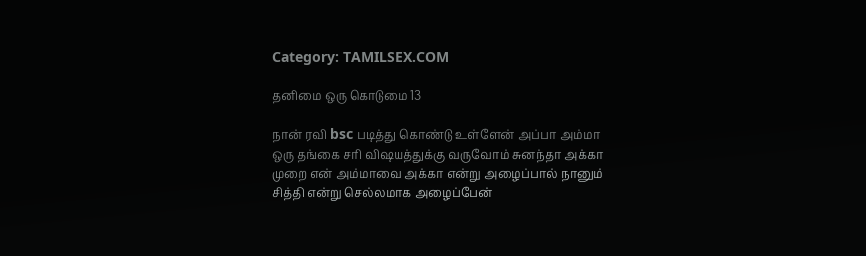Category: TAMILSEX.COM

தனிமை ஒரு கொடுமை 13

நான் ரவி bsc படித்து கொண்டு உள்ளேன் அப்பா அம்மா ஒரு தங்கை சரி விஷயத்துக்கு வருவோம் சுனந்தா அக்கா முறை என் அம்மாவை அக்கா என்று அழைப்பால் நானும் சித்தி என்று செல்லமாக அழைப்பேன்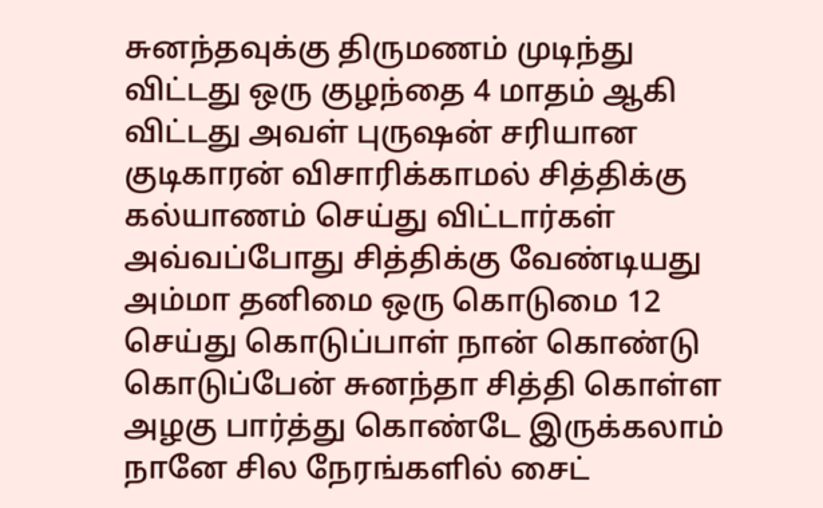சுனந்தவுக்கு திருமணம் முடிந்து விட்டது ஒரு குழந்தை 4 மாதம் ஆகி விட்டது அவள் புருஷன் சரியான குடிகாரன் விசாரிக்காமல் சித்திக்கு கல்யாணம் செய்து விட்டார்கள் அவ்வப்போது சித்திக்கு வேண்டியது அம்மா தனிமை ஒரு கொடுமை 12 செய்து கொடுப்பாள் நான் கொண்டு கொடுப்பேன் சுனந்தா சித்தி கொள்ள அழகு பார்த்து கொண்டே இருக்கலாம் நானே சில நேரங்களில் சைட்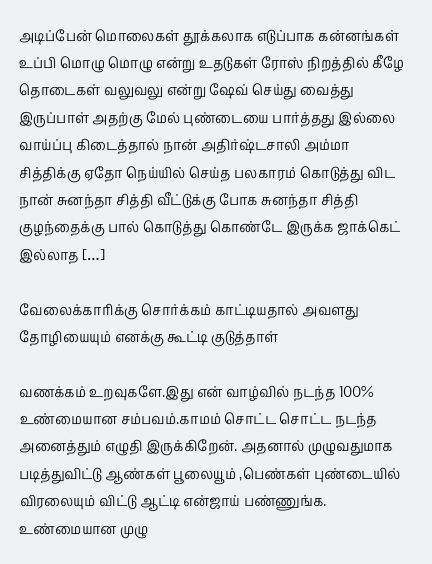அடிப்பேன் மொலைகள் தூக்கலாக எடுப்பாக கன்னங்கள் உப்பி மொழு மொழு என்று உதடுகள் ரோஸ் நிறத்தில் கீழே தொடைகள் வலுவலு என்று ஷேவ் செய்து வைத்து இருப்பாள் அதற்கு மேல் புண்டையை பார்த்தது இல்லை வாய்ப்பு கிடைத்தால் நான் அதிர்ஷ்டசாலி அம்மா சித்திக்கு ஏதோ நெய்யில் செய்த பலகாரம் கொடுத்து விட நான் சுனந்தா சித்தி வீட்டுக்கு போக சுனந்தா சித்தி குழந்தைக்கு பால் கொடுத்து கொண்டே இருக்க ஜாக்கெட் இல்லாத […]

வேலைக்காரிக்கு சொர்க்கம் காட்டியதால் அவளது தோழியையும் எனக்கு கூட்டி குடுத்தாள்

வணக்கம் உறவுகளே.இது என் வாழ்வில் நடந்த 100% உண்மையான சம்பவம்.காமம் சொட்ட சொட்ட நடந்த அனைத்தும் எழுதி இருக்கிறேன். அதனால் முழுவதுமாக படித்துவிட்டு ஆண்கள் பூலையூம் ,பெண்கள் புண்டையில் விரலையும் விட்டு ஆட்டி என்ஜாய் பண்ணுங்க. உண்மையான முழு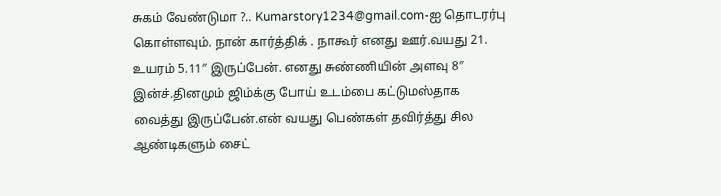சுகம் வேண்டுமா ?.. Kumarstory1234@gmail.com-ஐ தொடரர்பு கொள்ளவும். நான் கார்த்திக் . நாகூர் எனது ஊர்.வயது 21. உயரம் 5.11″ இருப்பேன். எனது சுண்ணியின் அளவு 8″ இன்ச்.தினமும் ஜிம்க்கு போய் உடம்பை கட்டுமஸ்தாக வைத்து இருப்பேன்.என் வயது பெண்கள் தவிர்த்து சில ஆண்டிகளும் சைட்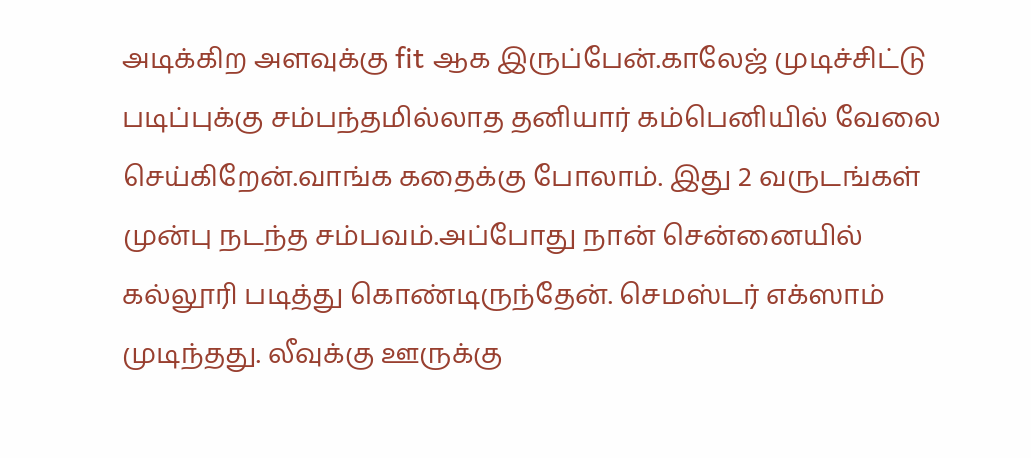அடிக்கிற அளவுக்கு fit ஆக இருப்பேன்.காலேஜ் முடிச்சிட்டு படிப்புக்கு சம்பந்தமில்லாத தனியார் கம்பெனியில் வேலை செய்கிறேன்.வாங்க கதைக்கு போலாம். இது 2 வருடங்கள் முன்பு நடந்த சம்பவம்.அப்போது நான் சென்னையில் கல்லூரி படித்து கொண்டிருந்தேன். செமஸ்டர் எக்ஸாம் முடிந்தது. லீவுக்கு ஊருக்கு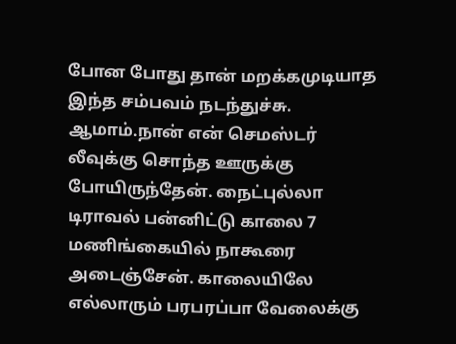போன போது தான் மறக்கமுடியாத இந்த சம்பவம் நடந்துச்சு. ஆமாம்.நான் என் செமஸ்டர் லீவுக்கு சொந்த ஊருக்கு போயிருந்தேன். நைட்புல்லா டிராவல் பன்னிட்டு காலை 7 மணிங்கையில் நாகூரை அடைஞ்சேன். காலையிலே எல்லாரும் பரபரப்பா வேலைக்கு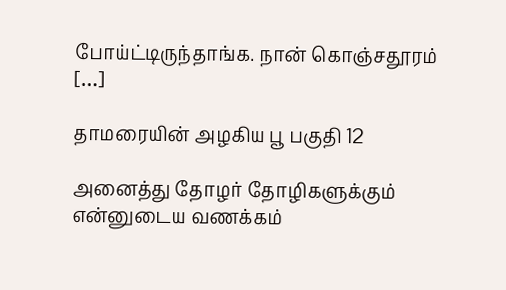போய்ட்டிருந்தாங்க. நான் கொஞ்சதூரம் […]

தாமரையின் அழகிய பூ பகுதி 12

அனைத்து தோழர் தோழிகளுக்கும் என்னுடைய வணக்கம்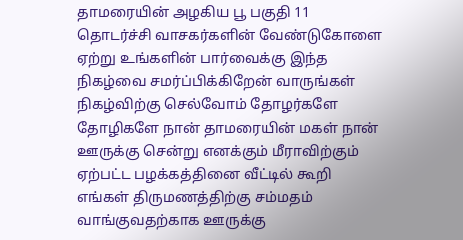தாமரையின் அழகிய பூ பகுதி 11 தொடர்ச்சி வாசகர்களின் வேண்டுகோளை ஏற்று உங்களின் பார்வைக்கு இந்த நிகழ்வை சமர்ப்பிக்கிறேன் வாருங்கள் நிகழ்விற்கு செல்வோம் தோழர்களே தோழிகளே நான் தாமரையின் மகள் நான் ஊருக்கு சென்று எனக்கும் மீராவிற்கும் ஏற்பட்ட பழக்கத்தினை வீட்டில் கூறி எங்கள் திருமணத்திற்கு சம்மதம் வாங்குவதற்காக ஊருக்கு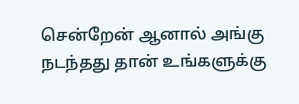சென்றேன் ஆனால் அங்கு நடந்தது தான் உங்களுக்கு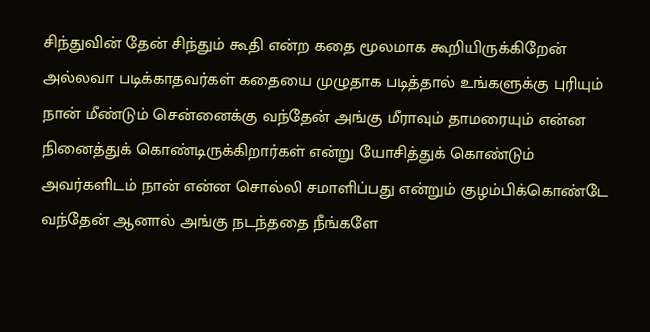சிந்துவின் தேன் சிந்தும் கூதி என்ற கதை மூலமாக கூறியிருக்கிறேன் அல்லவா படிக்காதவர்கள் கதையை முழுதாக படித்தால் உங்களுக்கு புரியும் நான் மீண்டும் சென்னைக்கு வந்தேன் அங்கு மீராவும் தாமரையும் என்ன நினைத்துக் கொண்டிருக்கிறார்கள் என்று யோசித்துக் கொண்டும் அவர்களிடம் நான் என்ன சொல்லி சமாளிப்பது என்றும் குழம்பிக்கொண்டே வந்தேன் ஆனால் அங்கு நடந்ததை நீங்களே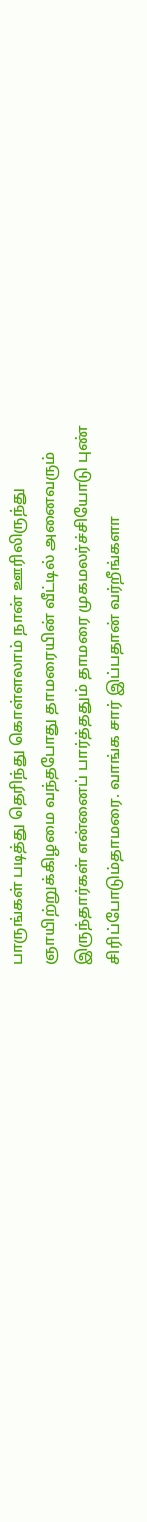பாருங்கள் படித்து தெரிந்து கொள்ளலாம் நான் ஊரிலிருந்து ஞாயிற்றுக்கிழமை வந்தபோது தாமரையின் வீட்டில் அனைவரும் இருந்தார்கள் என்னைப் பார்த்ததும் தாமரை முகமலர்ச்சியோடு புண் சிரிப்போடும்தாமரை. வாங்க சார் இப்பதான் வர்றீங்களா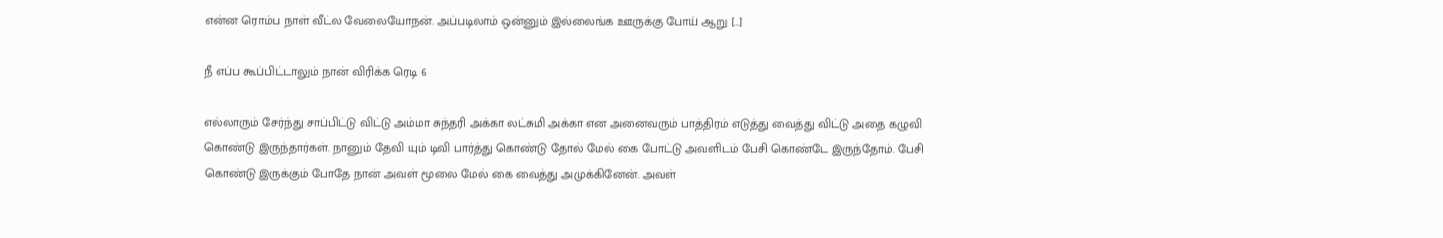என்ன ரொம்ப நாள் வீட்ல வேலையோநன். அப்படிலாம் ஒன்னும் இல்லைங்க ஊருக்கு போய் ஆறு […]

நீ எப்ப கூப்பிட்டாலும் நான் விரிக்க ரெடி 6

எல்லாரும் சேர்ந்து சாப்பிட்டு விட்டு அம்மா சுந்தரி அக்கா லட்சுமி அக்கா என அனைவரும் பாத்திரம் எடுத்து வைத்து விட்டு அதை கழுவி கொண்டு இருந்தார்கள். நானும் தேவி யும் டிவி பார்த்து கொண்டு தோல் மேல் கை போட்டு அவளிடம் பேசி கொண்டே இருந்தோம். பேசி கொண்டு இருக்கும் போதே நான் அவள் மூலை மேல் கை வைத்து அமுக்கினேன். அவள்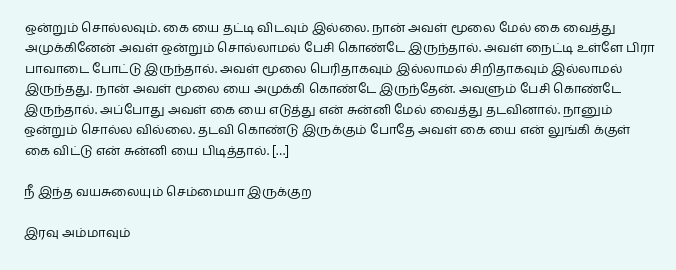ஒன்றும் சொல்லவும். கை யை தட்டி விடவும் இல்லை. நான் அவள் மூலை மேல் கை வைத்து அமுக்கினேன் அவள் ஒன்றும் சொல்லாமல் பேசி கொண்டே இருந்தால். அவள் நைட்டி உள்ளே பிரா பாவாடை போட்டு இருந்தால். அவள் மூலை பெரிதாகவும் இல்லாமல் சிறிதாகவும் இல்லாமல் இருந்தது. நான் அவள் மூலை யை அமுக்கி கொண்டே இருந்தேன். அவளும் பேசி கொண்டே இருந்தால். அப்போது அவள் கை யை எடுத்து என் சுன்னி மேல் வைத்து தடவினால். நானும் ஒன்றும் சொல்ல வில்லை. தடவி கொண்டு இருக்கும் போதே அவள் கை யை என் லுங்கி க்குள் கை விட்டு என் சுன்னி யை பிடித்தால். […]

நீ இந்த வயசுலையும் செம்மையா இருக்குற

இரவு அம்மாவும்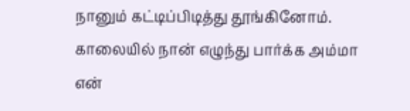நானும் கட்டிப்பிடித்து தூங்கினோம். காலையில் நான் எழுந்து பார்க்க அம்மா என்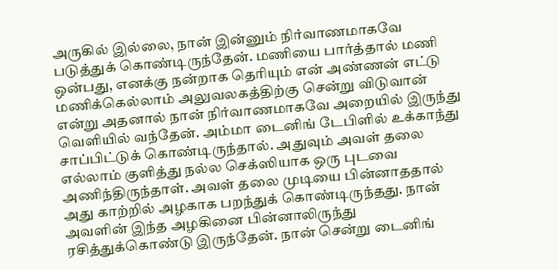அருகில் இல்லை, நான் இன்னும் நிர்வாணமாகவே படுத்துக் கொண்டிருந்தேன். மணியை பார்த்தால் மணி ஒன்பது, எனக்கு நன்றாக தெரியும் என் அண்ணன் எட்டு மணிக்கெல்லாம் அலுவலகத்திற்கு சென்று விடுவான் என்று அதனால் நான் நிர்வாணமாகவே அறையில் இருந்து வெளியில் வந்தேன். அம்மா டைனிங் டேபிளில் உக்காந்து சாப்பிட்டுக் கொண்டிருந்தால். அதுவும் அவள் தலை எல்லாம் குளித்து நல்ல செக்ஸியாக ஒரு புடவை அணிந்திருந்தாள். அவள் தலை முடியை பின்னாததால் அது காற்றில் அழகாக பறந்துக் கொண்டிருந்தது. நான் அவளின் இந்த அழகினை பின்னாலிருந்து ரசித்துக்கொண்டு இருந்தேன். நான் சென்று டைனிங்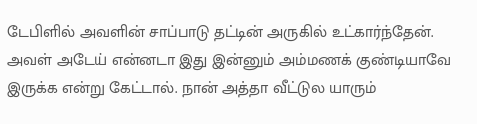டேபிளில் அவளின் சாப்பாடு தட்டின் அருகில் உட்கார்ந்தேன். அவள் அடேய் என்னடா இது இன்னும் அம்மணக் குண்டியாவே இருக்க என்று கேட்டால். நான் அத்தா வீட்டுல யாரும்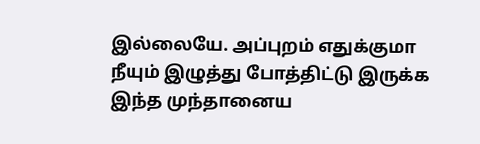இல்லையே. அப்புறம் எதுக்குமா நீயும் இழுத்து போத்திட்டு இருக்க இந்த முந்தானைய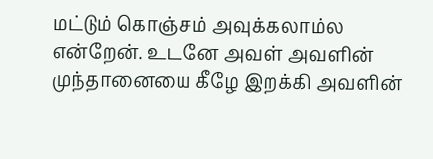மட்டும் கொஞ்சம் அவுக்கலாம்ல என்றேன். உடனே அவள் அவளின் முந்தானையை கீழே இறக்கி அவளின்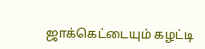ஜாக்கெட்டையும் கழட்டி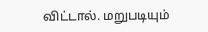விட்டால். மறுபடியும்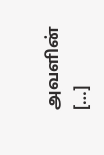அவளின் […]